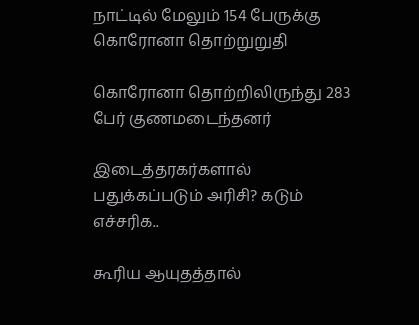நாட்டில் மேலும் 154 பேருக்கு கொரோனா தொற்றுறுதி

கொரோனா தொற்றிலிருந்து 283 பேர் குணமடைந்தனர்

இடைத்தரகர்களால் பதுக்கப்படும் அரிசி? கடும் எச்சரிக..

கூரிய ஆயுதத்தால்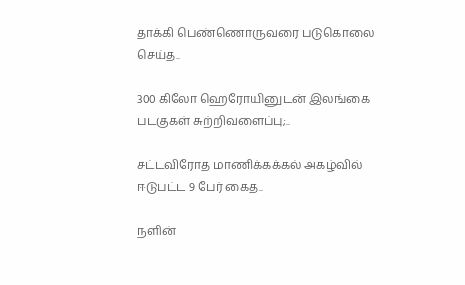தாக்கி பெண்ணொருவரை படுகொலை செய்த..

300 கிலோ ஹெரோயினுடன் இலங்கை படகுகள் சுற்றிவளைப்பு;..

சட்டவிரோத மாணிக்கக்கல் அகழ்வில் ஈடுபட்ட 9 பேர் கைத..

நளின்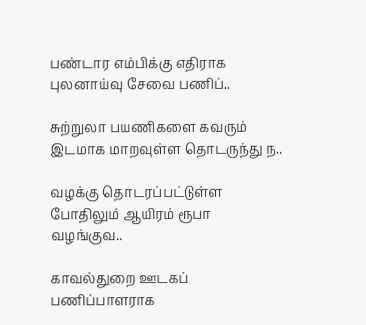பண்டார எம்பிக்கு எதிராக புலனாய்வு சேவை பணிப்..

சுற்றுலா பயணிகளை கவரும் இடமாக மாறவுள்ள தொடருந்து ந..

வழக்கு தொடரப்பட்டுள்ள போதிலும் ஆயிரம் ரூபா வழங்குவ..

காவல்துறை ஊடகப் பணிப்பாளராக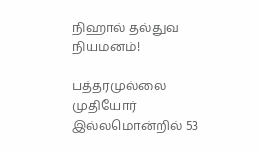நிஹால் தல்துவ நியமனம்!

பத்தரமுல்லை முதியோர் இல்லமொன்றில் 53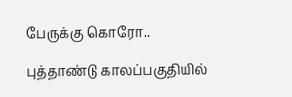பேருக்கு கொரோ..

புத்தாண்டு காலப்பகுதியில்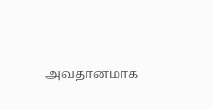அவதானமாக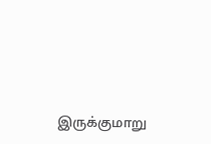இருக்குமாறு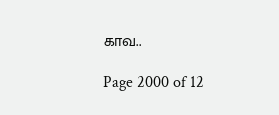காவ..

Page 2000 of 12